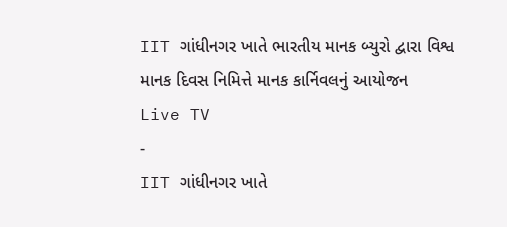IIT ગાંધીનગર ખાતે ભારતીય માનક બ્યુરો દ્વારા વિશ્વ માનક દિવસ નિમિત્તે માનક કાર્નિવલનું આયોજન
Live TV
-
IIT ગાંધીનગર ખાતે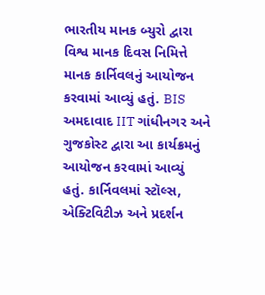ભારતીય માનક બ્યુરો દ્વારા વિશ્વ માનક દિવસ નિમિત્તે માનક કાર્નિવલનું આયોજન કરવામાં આવ્યું હતું. BIS અમદાવાદ IIT ગાંધીનગર અને ગુજકોસ્ટ દ્વારા આ કાર્યક્રમનું આયોજન કરવામાં આવ્યું હતું. કાર્નિવલમાં સ્ટૉલ્સ, એક્ટિવિટીઝ અને પ્રદર્શન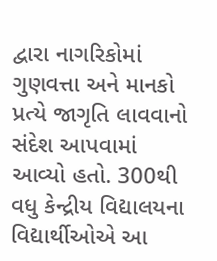દ્વારા નાગરિકોમાં ગુણવત્તા અને માનકો પ્રત્યે જાગૃતિ લાવવાનો સંદેશ આપવામાં આવ્યો હતો. 300થી વધુ કેન્દ્રીય વિદ્યાલયના વિદ્યાર્થીઓએ આ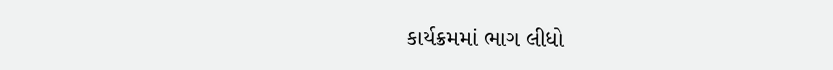કાર્યક્રમમાં ભાગ લીધો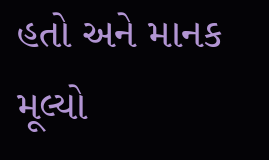હતો અને માનક મૂલ્યો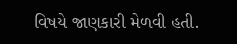વિષયે જાણકારી મેળવી હતી.